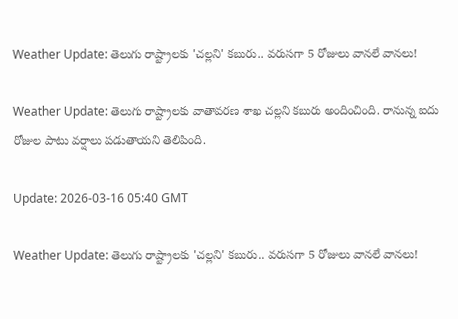Weather Update: తెలుగు రాష్ట్రాలకు 'చల్లని' కబురు.. వరుసగా 5 రోజులు వానలే వానలు!

Weather Update: తెలుగు రాష్ట్రాలకు వాతావరణ శాఖ చల్లని కబురు అందించింది. రానున్న ఐదు రోజుల పాటు వర్షాలు పడుతాయని తెలిపింది.

Update: 2026-03-16 05:40 GMT

Weather Update: తెలుగు రాష్ట్రాలకు 'చల్లని' కబురు.. వరుసగా 5 రోజులు వానలే వానలు!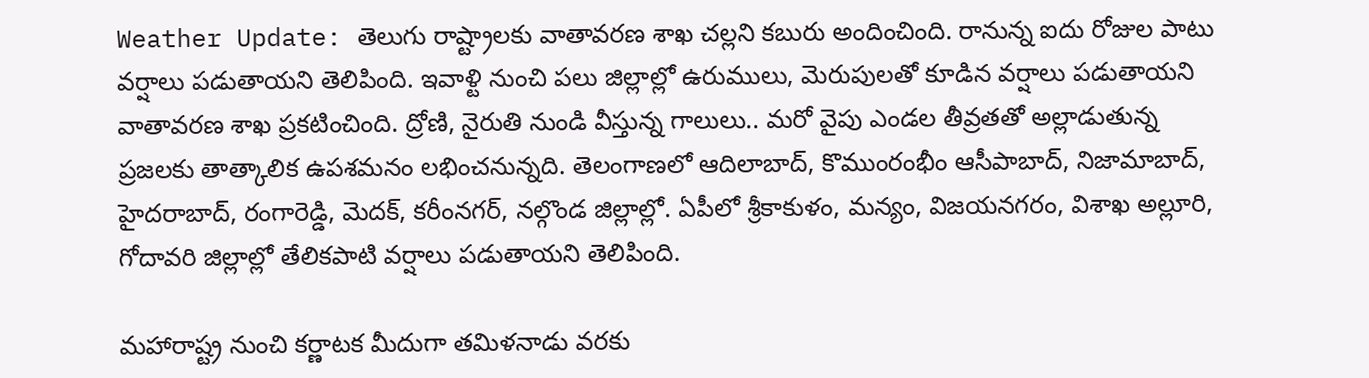Weather Update: తెలుగు రాష్ట్రాలకు వాతావరణ శాఖ చల్లని కబురు అందించింది. రానున్న ఐదు రోజుల పాటు వర్షాలు పడుతాయని తెలిపింది. ఇవాళ్టి నుంచి పలు జిల్లాల్లో ఉరుములు, మెరుపులతో కూడిన వర్షాలు పడుతాయని వాతావరణ శాఖ ప్రకటించింది. ద్రోణి, నైరుతి నుండి వీస్తున్న గాలులు.. మరో వైపు ఎండల తీవ్రతతో అల్లాడుతున్న ప్రజలకు తాత్కాలిక ఉపశమనం లభించనున్నది. తెలంగాణలో ఆదిలాబాద్, కొముంరంభీం ఆసీపాబాద్, నిజామాబాద్, హైదరాబాద్, రంగారెడ్డి, మెదక్, కరీంనగర్, నల్గొండ జిల్లాల్లో. ఏపీలో శ్రీకాకుళం, మన్యం, విజయనగరం, విశాఖ అల్లూరి, గోదావరి జిల్లాల్లో తేలికపాటి వర్షాలు పడుతాయని తెలిపింది.

మహారాష్ట్ర నుంచి కర్ణాటక మీదుగా తమిళనాడు వరకు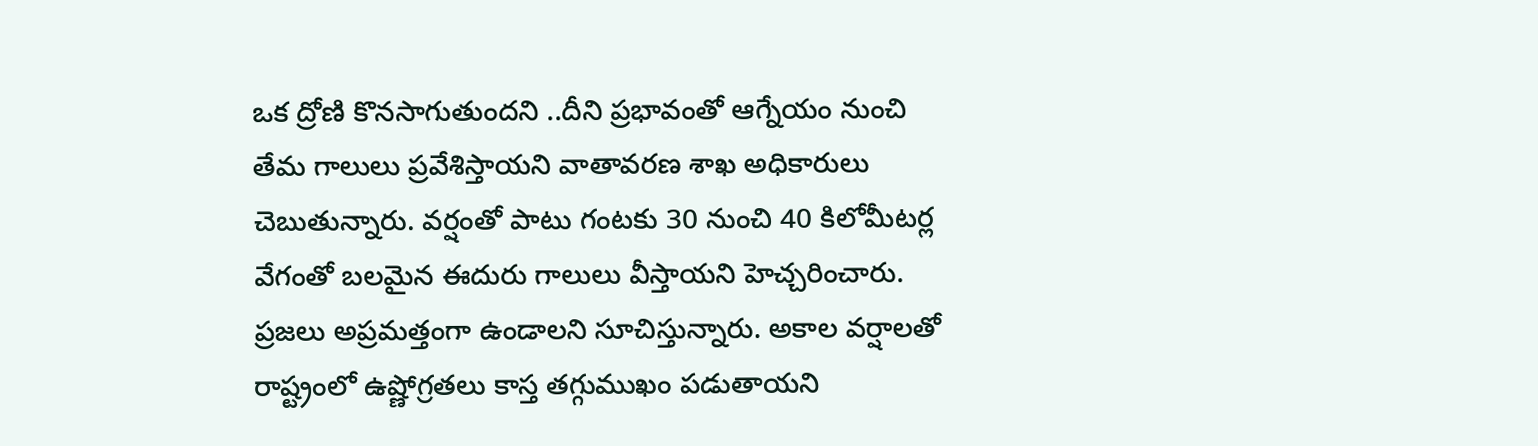ఒక ద్రోణి కొనసాగుతుందని ..దీని ప్రభావంతో ఆగ్నేయం నుంచి తేమ గాలులు ప్రవేశిస్తాయని వాతావరణ శాఖ అధికారులు చెబుతున్నారు. వర్షంతో పాటు గంటకు 30 నుంచి 40 కిలోమీటర్ల వేగంతో బలమైన ఈదురు గాలులు వీస్తాయని హెచ్చరించారు. ప్రజలు అప్రమత్తంగా ఉండాలని సూచిస్తున్నారు. అకాల వర్షాలతో రాష్ట్రంలో ఉష్ణోగ్రతలు కాస్త తగ్గుముఖం పడుతాయని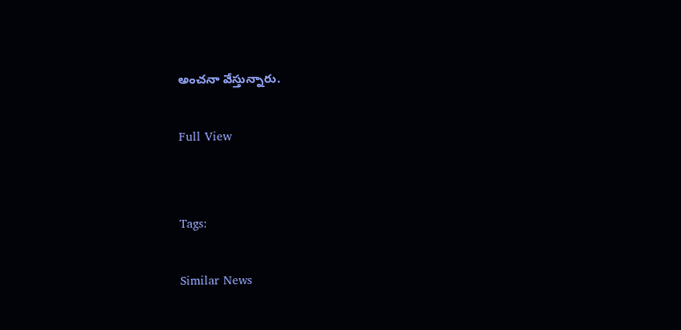అంచనా వేస్తున్నారు.

Full View


Tags:

Similar News